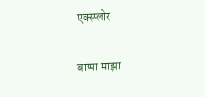एक्स्प्लोर

बाप्पा माझा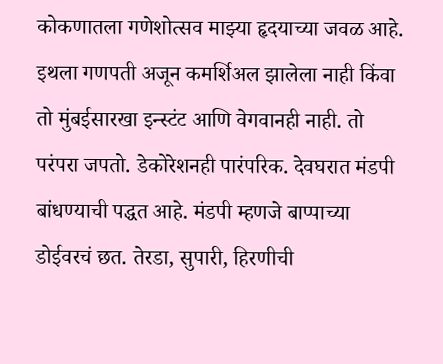कोकणातला गणेशोत्सव माझ्या हृदयाच्या जवळ आहे. इथला गणपती अजून कमर्शिअल झालेला नाही किंवा तो मुंबईसारखा इन्स्टंट आणि वेगवानही नाही. तो परंपरा जपतो. डेकोरेशनही पारंपरिक. देवघरात मंडपी बांधण्याची पद्धत आहे. मंडपी म्हणजे बाप्पाच्या डोईवरचं छत. तेरडा, सुपारी, हिरणीची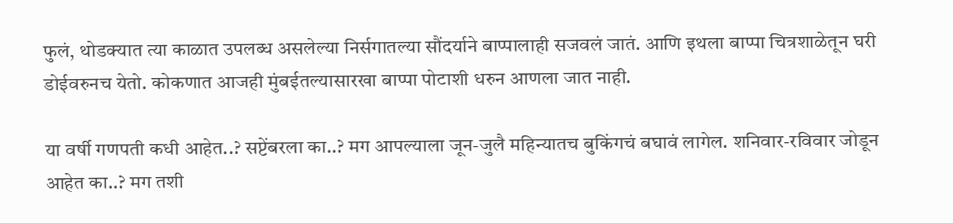फुलं, थोडक्यात त्या काळात उपलब्ध असलेल्या निर्सगातल्या सौंदर्याने बाप्पालाही सजवलं जातं. आणि इथला बाप्पा चित्रशाळेतून घरी डोईवरुनच येतो. कोकणात आजही मुंबईतल्यासारखा बाप्पा पोटाशी धरुन आणला जात नाही.

या वर्षी गणपती कधी आहेत..? सप्टेंबरला का..? मग आपल्याला जून-जुलै महिन्यातच बुकिंगचं बघावं लागेल. शनिवार-रविवार जोडून आहेत का..? मग तशी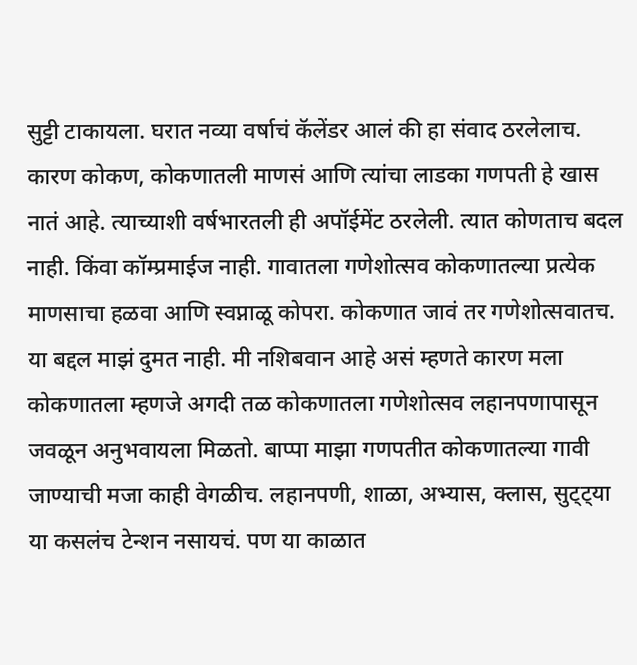सुट्टी टाकायला. घरात नव्या वर्षाचं कॅलेंडर आलं की हा संवाद ठरलेलाच. कारण कोकण, कोकणातली माणसं आणि त्यांचा लाडका गणपती हे खास नातं आहे. त्याच्याशी वर्षभारतली ही अपॉईमेंट ठरलेली. त्यात कोणताच बदल नाही. किंवा कॉम्प्रमाईज नाही. गावातला गणेशोत्सव कोकणातल्या प्रत्येक माणसाचा हळवा आणि स्वप्नाळू कोपरा. कोकणात जावं तर गणेशोत्सवातच. या बद्दल माझं दुमत नाही. मी नशिबवान आहे असं म्हणते कारण मला कोकणातला म्हणजे अगदी तळ कोकणातला गणेशोत्सव लहानपणापासून जवळून अनुभवायला मिळतो. बाप्पा माझा गणपतीत कोकणातल्या गावी जाण्याची मजा काही वेगळीच. लहानपणी, शाळा, अभ्यास, क्लास, सुट्ट्या या कसलंच टेन्शन नसायचं. पण या काळात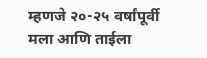म्हणजे २०-२५ वर्षांपूर्वी मला आणि ताईला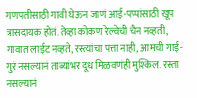गणपतीसाठी गावी घेऊन जाणं आई-पप्पांसाठी खूप त्रासदायक होतं. तेव्हा कोकण रेल्वेची चैन नव्हती, गावात लाईट नव्हते, रस्त्यांचा पत्ता नाही, आमची गाई-गुरं नसल्यानं ताब्यांभर दूध मिळवणंही मुश्किल. रस्ता नसल्यानं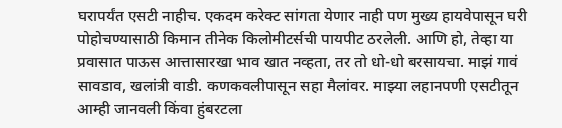घरापर्यंत एसटी नाहीच. एकदम करेक्ट सांगता येणार नाही पण मुख्य हायवेपासून घरी पोहोचण्यासाठी किमान तीनेक किलोमीटर्सची पायपीट ठरलेली. आणि हो, तेव्हा या प्रवासात पाऊस आत्तासारखा भाव खात नव्हता, तर तो धो-धो बरसायचा. माझं गावं सावडाव, खलांत्री वाडी. कणकवलीपासून सहा मैलांवर. माझ्या लहानपणी एसटीतून आम्ही जानवली किंवा हुंबरटला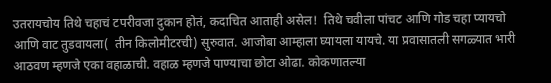उतरायचोय तिथे चहाचं टपरीवजा दुकान होतं, कदाचित आताही असेल!  तिथे चवीला पांचट आणि गोड चहा प्यायचो आणि वाट तुडवायला(  तीन किलोमीटरची) सुरुवात. आजोबा आम्हाला घ्यायला यायचे. या प्रवासातली सगळ्यात भारी आठवण म्हणजे एका वहाळाची. वहाळ म्हणजे पाण्याचा छोटा ओढा. कोकणातल्या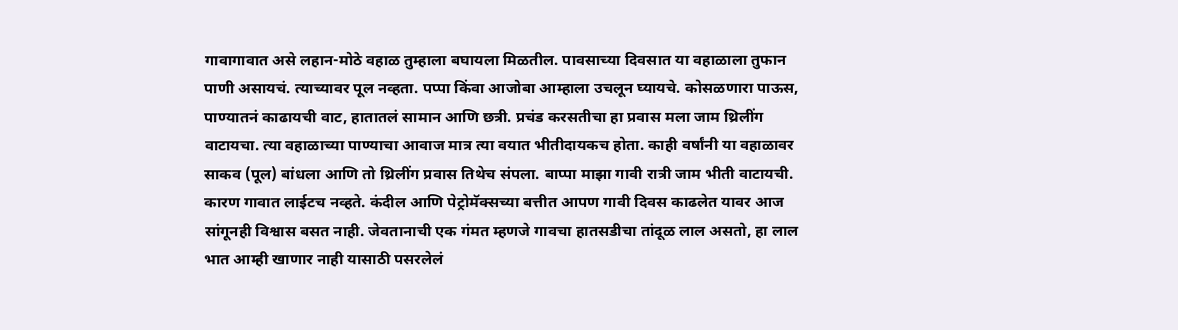गावागावात असे लहान-मोठे वहाळ तुम्हाला बघायला मिळतील. पावसाच्या दिवसात या वहाळाला तुफान पाणी असायचं. त्याच्यावर पूल नव्हता. पप्पा किंवा आजोबा आम्हाला उचलून घ्यायचे. कोसळणारा पाऊस, पाण्यातनं काढायची वाट, हातातलं सामान आणि छत्री. प्रचंड करसतीचा हा प्रवास मला जाम थ्रिलींग वाटायचा. त्या वहाळाच्या पाण्याचा आवाज मात्र त्या वयात भीतीदायकच होता. काही वर्षांनी या वहाळावर साकव (पूल) बांधला आणि तो थ्रिलींग प्रवास तिथेच संपला. बाप्पा माझा गावी रात्री जाम भीती वाटायची. कारण गावात लाईटच नव्हते. कंदील आणि पेट्रोमॅक्सच्या बत्तीत आपण गावी दिवस काढलेत यावर आज सांगूनही विश्वास बसत नाही. जेवतानाची एक गंमत म्हणजे गावचा हातसडीचा तांदूळ लाल असतो, हा लाल भात आम्ही खाणार नाही यासाठी पसरलेलं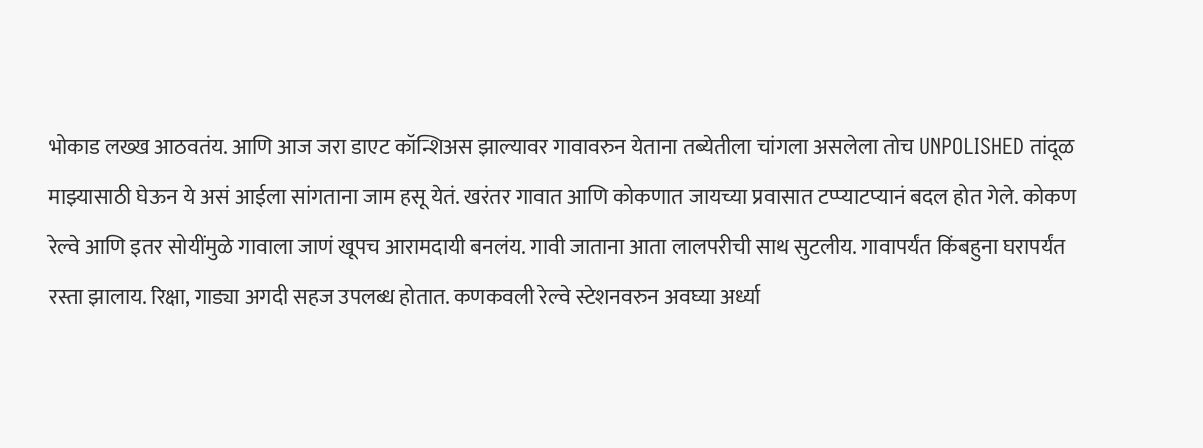भोकाड लख्ख आठवतंय. आणि आज जरा डाएट कॉन्शिअस झाल्यावर गावावरुन येताना तब्येतीला चांगला असलेला तोच UNPOLISHED तांदूळ माझ्यासाठी घेऊन ये असं आईला सांगताना जाम हसू येतं. खरंतर गावात आणि कोकणात जायच्या प्रवासात टप्प्याटप्यानं बदल होत गेले. कोकण रेल्वे आणि इतर सोयींमुळे गावाला जाणं खूपच आरामदायी बनलंय. गावी जाताना आता लालपरीची साथ सुटलीय. गावापर्यंत किंबहुना घरापर्यंत रस्ता झालाय. रिक्षा, गाड्या अगदी सहज उपलब्ध होतात. कणकवली रेल्वे स्टेशनवरुन अवघ्या अर्ध्या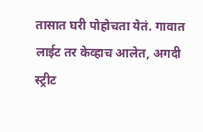तासात घरी पोहोचता येतं. गावात लाईट तर केव्हाच आलेत, अगदी स्ट्रीट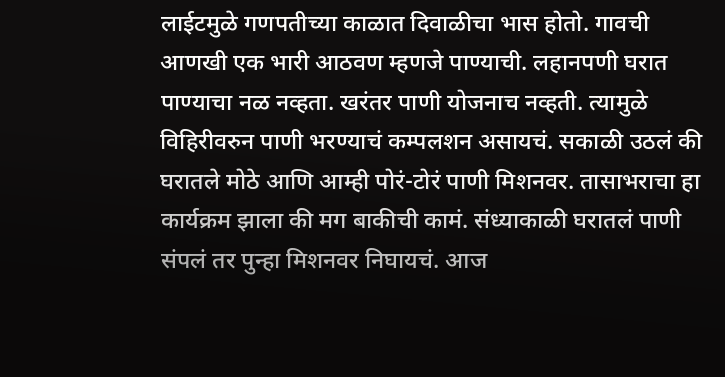लाईटमुळे गणपतीच्या काळात दिवाळीचा भास होतो. गावची आणखी एक भारी आठवण म्हणजे पाण्याची. लहानपणी घरात पाण्याचा नळ नव्हता. खरंतर पाणी योजनाच नव्हती. त्यामुळे विहिरीवरुन पाणी भरण्याचं कम्पलशन असायचं. सकाळी उठलं की घरातले मोठे आणि आम्ही पोरं-टोरं पाणी मिशनवर. तासाभराचा हा कार्यक्रम झाला की मग बाकीची कामं. संध्याकाळी घरातलं पाणी संपलं तर पुन्हा मिशनवर निघायचं. आज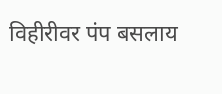विहीरीवर पंप बसलाय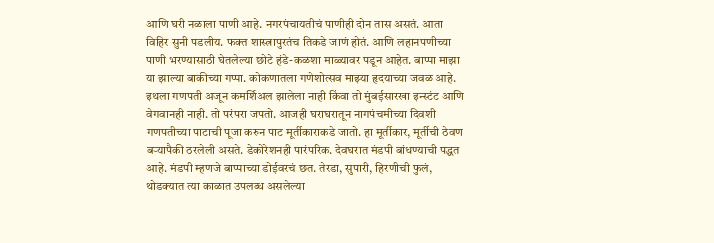आणि घरी नळाला पाणी आहे. नगरपंचायतीचं पाणीही दोन तास असतं. आता विहिर सुनी पडलीय. फक्त शास्त्रापुरतंच तिकडे जाणं होतं. आणि लहानपणीच्या पाणी भरण्यासाठी घेतलेल्या छोटे हंडे-कळशा माळ्यावर पडून आहेत. बाप्पा माझा या झाल्या बाकीच्या गप्पा. कोकणातला गणेशोत्सव माझ्या हृदयाच्या जवळ आहे. इथला गणपती अजून कमर्शिअल झालेला नाही किंवा तो मुंबईसारखा इन्स्टंट आणि वेगवानही नाही. तो परंपरा जपतो. आजही घराघरातून नागपंचमीच्या दिवशी गणपतीच्या पाटाची पूजा करुन पाट मूर्तीकाराकडे जातो. हा मूर्तीकार, मूर्तीची ठेवण बऱ्यापैकी ठरलेली असते. डेकोरेशनही पारंपरिक. देवघरात मंडपी बांधण्याची पद्धत आहे. मंडपी म्हणजे बाप्पाच्या डोईवरचं छत. तेरडा, सुपारी, हिरणीची फुलं, थोडक्यात त्या काळात उपलब्ध असलेल्या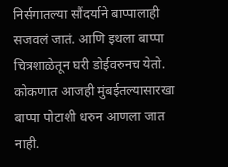निर्सगातल्या सौंदर्याने बाप्पालाही सजवलं जातं. आणि इथला बाप्पा चित्रशाळेतून घरी डोईवरुनच येतो. कोकणात आजही मुंबईतल्यासारखा बाप्पा पोटाशी धरुन आणला जात नाही.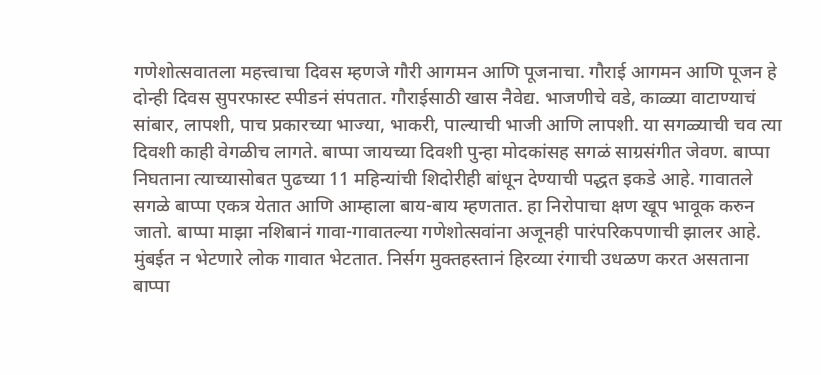गणेशोत्सवातला महत्त्वाचा दिवस म्हणजे गौरी आगमन आणि पूजनाचा. गौराई आगमन आणि पूजन हे दोन्ही दिवस सुपरफास्ट स्पीडनं संपतात. गौराईसाठी खास नैवेद्य. भाजणीचे वडे, काळ्या वाटाण्याचं सांबार, लापशी, पाच प्रकारच्या भाज्या, भाकरी, पाल्याची भाजी आणि लापशी. या सगळ्याची चव त्या दिवशी काही वेगळीच लागते. बाप्पा जायच्या दिवशी पुन्हा मोदकांसह सगळं साग्रसंगीत जेवण. बाप्पा निघताना त्याच्यासोबत पुढच्या 11 महिन्यांची शिदोरीही बांधून देण्याची पद्धत इकडे आहे. गावातले सगळे बाप्पा एकत्र येतात आणि आम्हाला बाय-बाय म्हणतात. हा निरोपाचा क्षण खूप भावूक करुन जातो. बाप्पा माझा नशिबानं गावा-गावातल्या गणेशोत्सवांना अजूनही पारंपरिकपणाची झालर आहे. मुंबईत न भेटणारे लोक गावात भेटतात. निर्सग मुक्तहस्तानं हिरव्या रंगाची उधळण करत असताना बाप्पा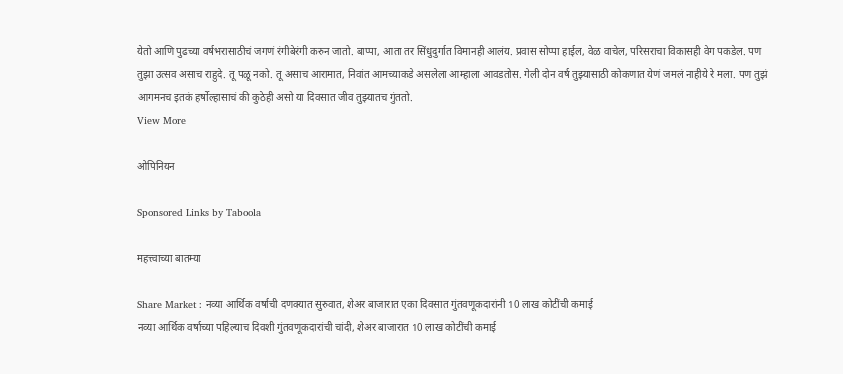येतो आणि पुढच्या वर्षभरासाठीचं जगणं रंगीबेरंगी करुन जातो. बाप्पा, आता तर सिंधुदुर्गात विमानही आलंय. प्रवास सोप्पा हाईल, वेळ वाचेल, परिसराचा विकासही वेग पकडेल. पण तुझा उत्सव असाच राहुदे. तू पळू नको. तू असाच आरामात, निवांत आमच्याकडे असलेला आम्हाला आवडतोस. गेली दोन वर्ष तुझ्यासाठी कोकणात येणं जमलं नाहीये रे मला. पण तुझं आगमनच इतकं हर्षोल्हासाचं की कुठेही असो या दिवसात जीव तुझ्यातच गुंततो.
View More

ओपिनियन

Sponsored Links by Taboola

महत्त्वाच्या बातम्या

Share Market : नव्या आर्थिक वर्षाची दणक्यात सुरुवात, शेअर बाजारात एका दिवसात गुंतवणूकदारांनी 10 लाख कोटींची कमाई
नव्या आर्थिक वर्षाच्या पहिल्याच दिवशी गुंतवणूकदारांची चांदी, शेअर बाजारात 10 लाख कोटींची कमाई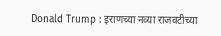Donald Trump : इराणच्या नव्या राजवटीच्या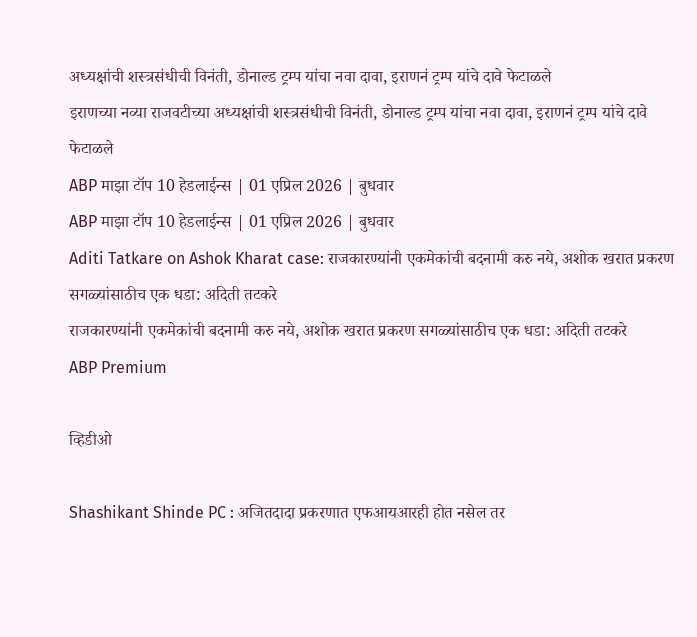अध्यक्षांची शस्त्रसंधीची विनंती, डोनाल्ड ट्रम्प यांचा नवा दावा, इराणनं ट्रम्प यांचे दावे फेटाळले
इराणच्या नव्या राजवटीच्या अध्यक्षांची शस्त्रसंधीची विनंती, डोनाल्ड ट्रम्प यांचा नवा दावा, इराणनं ट्रम्प यांचे दावे फेटाळले
ABP माझा टॉप 10 हेडलाईन्स | 01 एप्रिल 2026 | बुधवार
ABP माझा टॉप 10 हेडलाईन्स | 01 एप्रिल 2026 | बुधवार
Aditi Tatkare on Ashok Kharat case: राजकारण्यांनी एकमेकांची बदनामी करु नये, अशोक खरात प्रकरण सगळ्यांसाठीच एक धडा: अदिती तटकरे
राजकारण्यांनी एकमेकांची बदनामी करु नये, अशोक खरात प्रकरण सगळ्यांसाठीच एक धडा: अदिती तटकरे
ABP Premium

व्हिडीओ

Shashikant Shinde PC : अजितदादा प्रकरणात एफआयआरही होत नसेल तर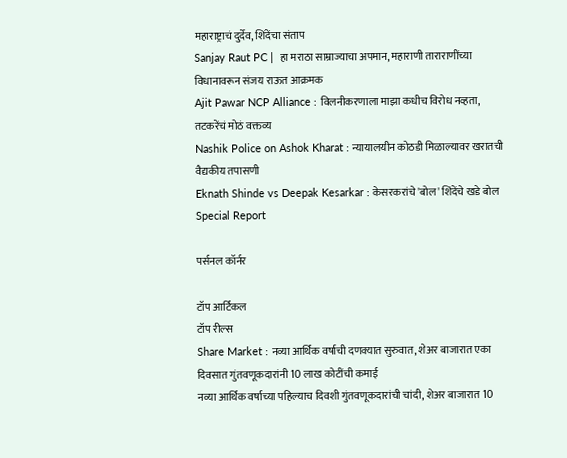महाराष्ट्राचं दुर्देव, शिंदेंचा संताप
Sanjay Raut PC |  हा मराठा साम्राज्याचा अपमान, महाराणी ताराराणींच्या विधानावरून संजय राऊत आक्रमक
Ajit Pawar NCP Alliance : विलनीकरणाला माझा कधीच विरोध नव्हता, तटकरेंचं मोठं वक्तव्य
Nashik Police on Ashok Kharat : न्यायालयीन कोठडी मिळाल्यावर खरातची वैद्यकीय तपासणी
Eknath Shinde vs Deepak Kesarkar : केसरकरांचे 'बोल' शिंदेंचे खडे बोल Special Report

पर्सनल कॉर्नर

टॉप आर्टिकल
टॉप रील्स
Share Market : नव्या आर्थिक वर्षाची दणक्यात सुरुवात, शेअर बाजारात एका दिवसात गुंतवणूकदारांनी 10 लाख कोटींची कमाई
नव्या आर्थिक वर्षाच्या पहिल्याच दिवशी गुंतवणूकदारांची चांदी, शेअर बाजारात 10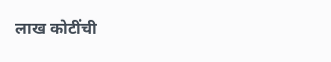लाख कोटींची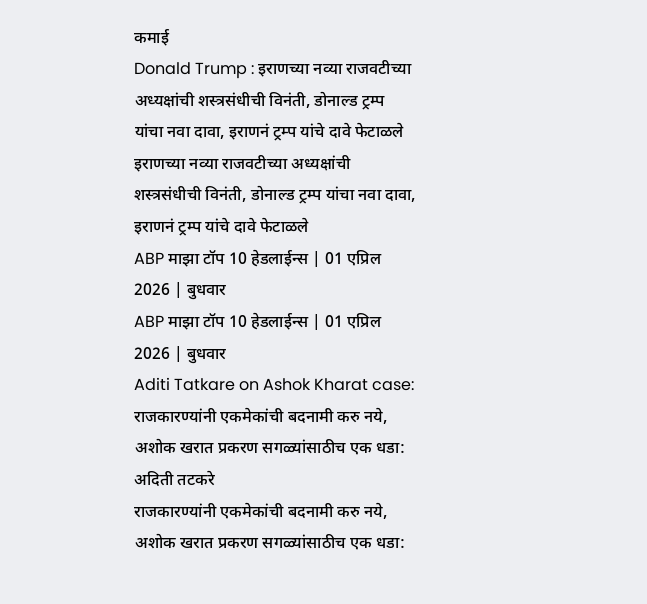कमाई
Donald Trump : इराणच्या नव्या राजवटीच्या अध्यक्षांची शस्त्रसंधीची विनंती, डोनाल्ड ट्रम्प यांचा नवा दावा, इराणनं ट्रम्प यांचे दावे फेटाळले
इराणच्या नव्या राजवटीच्या अध्यक्षांची शस्त्रसंधीची विनंती, डोनाल्ड ट्रम्प यांचा नवा दावा, इराणनं ट्रम्प यांचे दावे फेटाळले
ABP माझा टॉप 10 हेडलाईन्स | 01 एप्रिल 2026 | बुधवार
ABP माझा टॉप 10 हेडलाईन्स | 01 एप्रिल 2026 | बुधवार
Aditi Tatkare on Ashok Kharat case: राजकारण्यांनी एकमेकांची बदनामी करु नये, अशोक खरात प्रकरण सगळ्यांसाठीच एक धडा: अदिती तटकरे
राजकारण्यांनी एकमेकांची बदनामी करु नये, अशोक खरात प्रकरण सगळ्यांसाठीच एक धडा: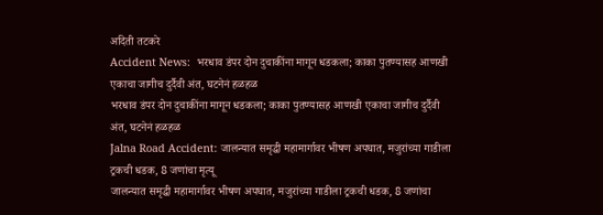अदिती तटकरे
Accident News:  भरधाव डंपर दोन दुचाकींना मागून धडकला; काका पुतण्यासह आणखी एकाचा जागीच दुर्दैवी अंत, घटनेनं हळहळ
भरधाव डंपर दोन दुचाकींना मागून धडकला; काका पुतण्यासह आणखी एकाचा जागीच दुर्दैवी अंत, घटनेनं हळहळ
Jalna Road Accident: जालन्यात समृद्धी महामार्गावर भीषण अपघात, मजुरांच्या गाडीला ट्रकची धडक, 8 जणांचा मृत्यू
जालन्यात समृद्धी महामार्गावर भीषण अपघात, मजुरांच्या गाडीला ट्रकची धडक, 8 जणांचा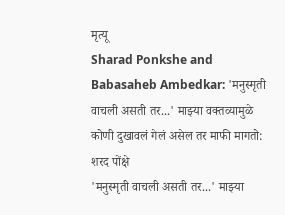मृत्यू
Sharad Ponkshe and Babasaheb Ambedkar: 'मनुस्मृती वाचली असती तर...' माझ्या वक्तव्यामुळे कोणी दुखावलं गेलं असेल तर माफी मागतो: शरद पोंक्षे
'मनुस्मृती वाचली असती तर...' माझ्या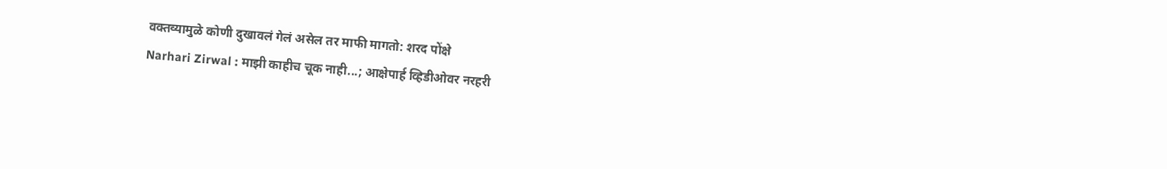वक्तव्यामुळे कोणी दुखावलं गेलं असेल तर माफी मागतो: शरद पोंक्षे
Narhari Zirwal : माझी काहीच चूक नाही...; आक्षेपार्ह व्हिडीओवर नरहरी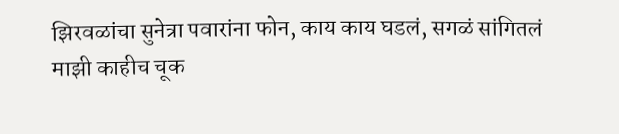झिरवळांचा सुनेत्रा पवारांना फोन, काय काय घडलं, सगळं सांगितलं
माझी काहीच चूक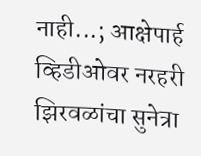नाही...; आक्षेपार्ह व्हिडीओवर नरहरी झिरवळांचा सुनेत्रा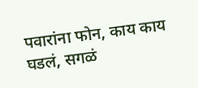पवारांना फोन, काय काय घडलं, सगळं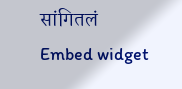सांगितलं
Embed widget